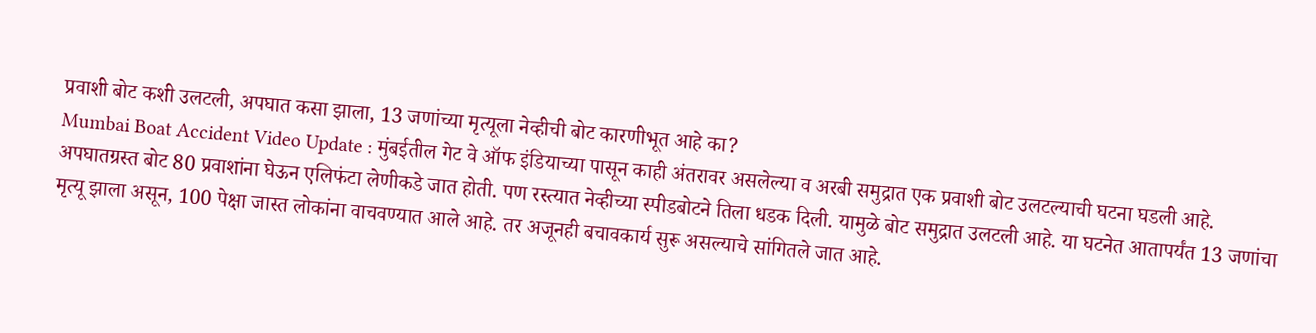प्रवाशी बोट कशी उलटली, अपघात कसा झाला, 13 जणांच्या मृत्यूला नेव्हीची बोट कारणीभूत आहे का?
Mumbai Boat Accident Video Update : मुंबईतील गेट वे ऑफ इंडियाच्या पासून काही अंतरावर असलेल्या व अरबी समुद्रात एक प्रवाशी बोट उलटल्याची घटना घडली आहे.
अपघातग्रस्त बोट 80 प्रवाशांना घेऊन एलिफंटा लेणीकडे जात होती. पण रस्त्यात नेव्हीच्या स्पीडबोटने तिला धडक दिली. यामुळे बोट समुद्रात उलटली आहे. या घटनेत आतापर्यंत 13 जणांचा मृत्यू झाला असून, 100 पेक्षा जास्त लोकांना वाचवण्यात आले आहे. तर अजूनही बचावकार्य सुरू असल्याचे सांगितले जात आहे.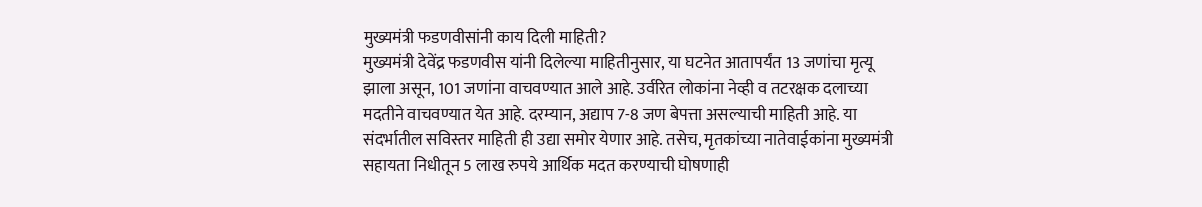मुख्यमंत्री फडणवीसांनी काय दिली माहिती?
मुख्यमंत्री देवेंद्र फडणवीस यांनी दिलेल्या माहितीनुसार, या घटनेत आतापर्यंत 13 जणांचा मृत्यू झाला असून, 101 जणांना वाचवण्यात आले आहे. उर्वरित लोकांना नेव्ही व तटरक्षक दलाच्या मदतीने वाचवण्यात येत आहे. दरम्यान, अद्याप 7-8 जण बेपत्ता असल्याची माहिती आहे. या संदर्भातील सविस्तर माहिती ही उद्या समोर येणार आहे. तसेच, मृतकांच्या नातेवाईकांना मुख्यमंत्री सहायता निधीतून 5 लाख रुपये आर्थिक मदत करण्याची घोषणाही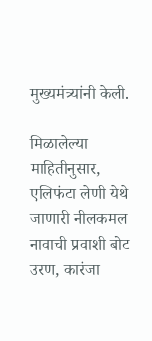मुख्यमंत्र्यांनी केली.

मिळालेल्या माहितीनुसार, एलिफंटा लेणी येथे जाणारी नीलकमल नावाची प्रवाशी बोट उरण, कारंजा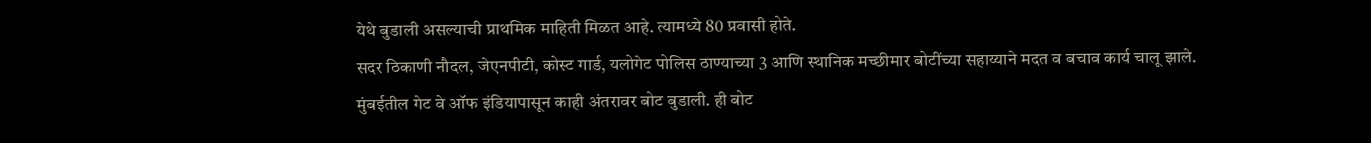येथे बुडाली असल्याची प्राथमिक माहिती मिळत आहे. त्यामध्ये 80 प्रवासी होते.
सदर ठिकाणी नौदल, जेएनपीटी, कोस्ट गार्ड, यलोगेट पोलिस ठाण्याच्या 3 आणि स्थानिक मच्छीमार बोटींच्या सहाय्याने मदत व बचाव कार्य चालू झाले.
मुंबईतील गेट वे ऑफ इंडियापासून काही अंतरावर बोट बुडाली. ही बोट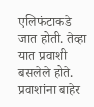एलिफंटाकडे जात होती. तेव्हा यात प्रवाशी बसलेले होते. प्रवाशांना बाहेर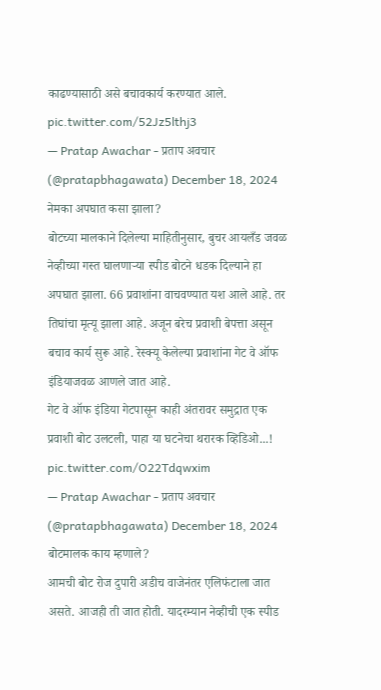काढण्यासाठी असे बचावकार्य करण्यात आले. pic.twitter.com/52Jz5lthj3
— Pratap Awachar - प्रताप अवचार (@pratapbhagawata) December 18, 2024
नेमका अपघात कसा झाला?
बोटच्या मालकाने दिलेल्या माहितीनुसार, बुचर आयलँड जवळ नेव्हीच्या गस्त घालणाऱ्या स्पीड बोटने धडक दिल्याने हा अपघात झाला. 66 प्रवाशांना वाचवण्यात यश आले आहे. तर तिघांचा मृत्यू झाला आहे. अजून बरेच प्रवाशी बेपत्ता असून बचाव कार्य सुरू आहे. रेस्क्यू केलेल्या प्रवाशांना गेट वे ऑफ इंडियाजवळ आणले जात आहे.
गेट वे ऑफ इंडिया गेटपासून काही अंतरावर समुद्रात एक प्रवाशी बोट उलटली, पाहा या घटनेचा थरारक व्हिडिओ...! pic.twitter.com/O22Tdqwxim
— Pratap Awachar - प्रताप अवचार (@pratapbhagawata) December 18, 2024
बोटमालक काय म्हणाले?
आमची बोट रोज दुपारी अडीच वाजेनंतर एलिफंटाला जात असते. आजही ती जात होती. यादरम्यान नेव्हीची एक स्पीड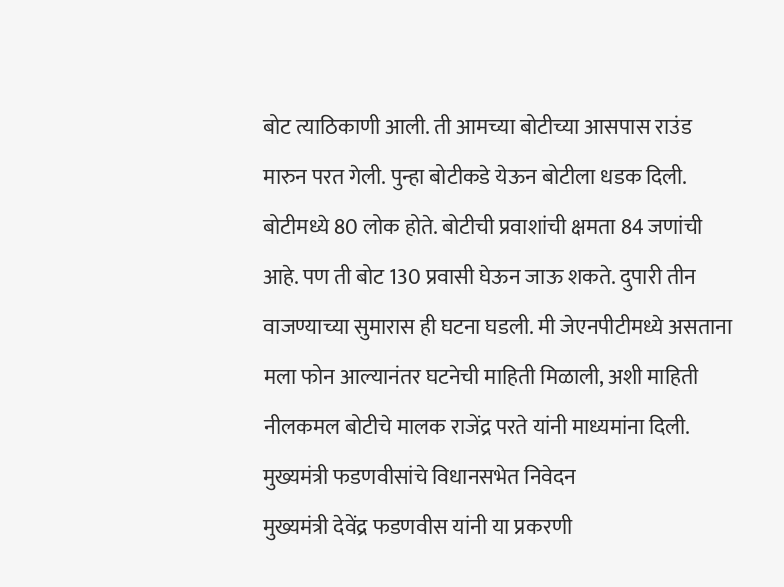बोट त्याठिकाणी आली. ती आमच्या बोटीच्या आसपास राउंड मारुन परत गेली. पुन्हा बोटीकडे येऊन बोटीला धडक दिली.
बोटीमध्ये 80 लोक होते. बोटीची प्रवाशांची क्षमता 84 जणांची आहे. पण ती बोट 130 प्रवासी घेऊन जाऊ शकते. दुपारी तीन वाजण्याच्या सुमारास ही घटना घडली. मी जेएनपीटीमध्ये असताना मला फोन आल्यानंतर घटनेची माहिती मिळाली, अशी माहिती नीलकमल बोटीचे मालक राजेंद्र परते यांनी माध्यमांना दिली.
मुख्यमंत्री फडणवीसांचे विधानसभेत निवेदन
मुख्यमंत्री देवेंद्र फडणवीस यांनी या प्रकरणी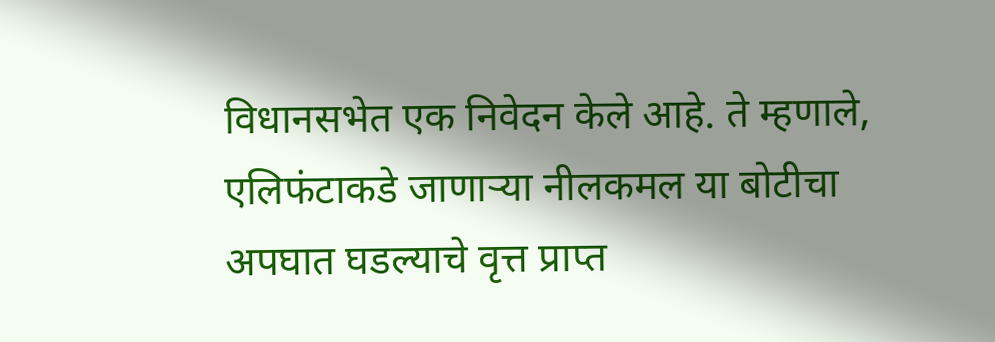विधानसभेत एक निवेदन केले आहे. ते म्हणाले, एलिफंटाकडे जाणाऱ्या नीलकमल या बोटीचा अपघात घडल्याचे वृत्त प्राप्त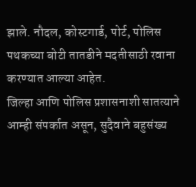झाले. नौदल, कोस्टगार्ड, पोर्ट, पोलिस पथकच्या बोटी तातडीने मदतीसाठी रवाना करण्यात आल्या आहेत.
जिल्हा आणि पोलिस प्रशासनाशी सातत्याने आम्ही संपर्कात असून, सुदैवाने बहुसंख्य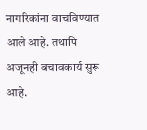नागरिकांना वाचविण्यात आले आहे. तथापि अजूनही बचावकार्य सुरू आहे.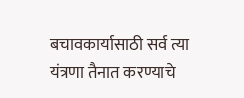बचावकार्यासाठी सर्व त्या यंत्रणा तैनात करण्याचे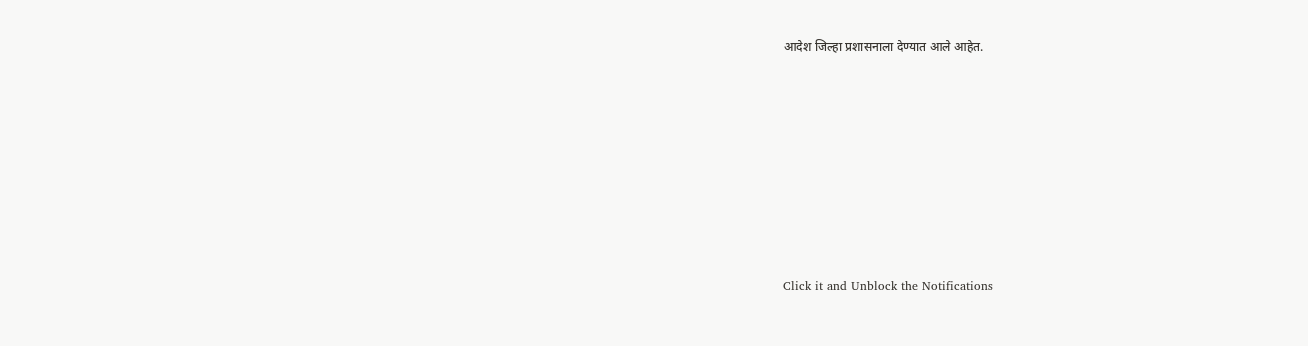आदेश जिल्हा प्रशासनाला देण्यात आले आहेत.












Click it and Unblock the Notifications